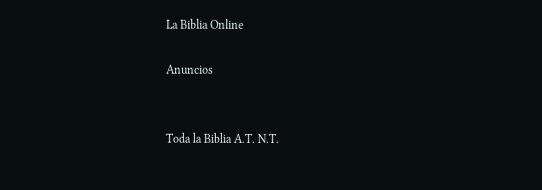La Biblia Online

Anuncios


Toda la Biblia A.T. N.T.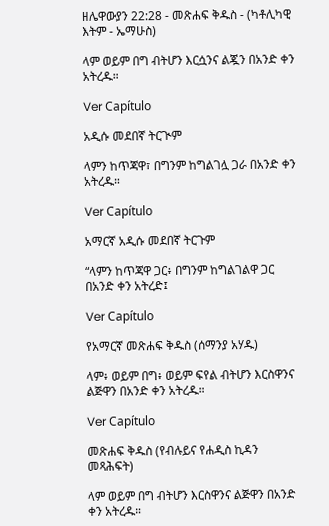ዘሌዋውያን 22:28 - መጽሐፍ ቅዱስ - (ካቶሊካዊ እትም - ኤማሁስ)

ላም ወይም በግ ብትሆን እርሷንና ልጇን በአንድ ቀን አትረዱ።

Ver Capítulo

አዲሱ መደበኛ ትርጒም

ላምን ከጥጃዋ፣ በግንም ከግልገሏ ጋራ በአንድ ቀን አትረዱ።

Ver Capítulo

አማርኛ አዲሱ መደበኛ ትርጉም

“ላምን ከጥጃዋ ጋር፥ በግንም ከግልገልዋ ጋር በአንድ ቀን አትረድ፤

Ver Capítulo

የአማርኛ መጽሐፍ ቅዱስ (ሰማንያ አሃዱ)

ላም፥ ወይም በግ፥ ወይም ፍየል ብትሆን እርስዋንና ልጅዋን በአንድ ቀን አትረዱ።

Ver Capítulo

መጽሐፍ ቅዱስ (የብሉይና የሐዲስ ኪዳን መጻሕፍት)

ላም ወይም በግ ብትሆን እርስዋንና ልጅዋን በአንድ ቀን አትረዱ።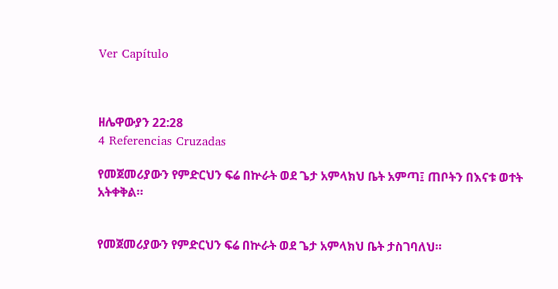Ver Capítulo



ዘሌዋውያን 22:28
4 Referencias Cruzadas

የመጀመሪያውን የምድርህን ፍሬ በኵራት ወደ ጌታ አምላክህ ቤት አምጣ፤ ጠቦትን በእናቱ ወተት አትቀቅል።


የመጀመሪያውን የምድርህን ፍሬ በኵራት ወደ ጌታ አምላክህ ቤት ታስገባለህ።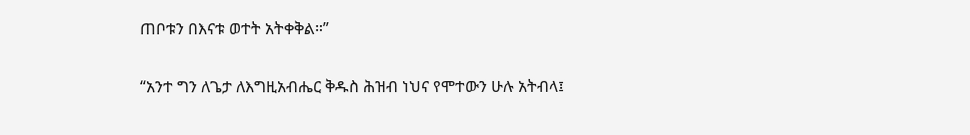ጠቦቱን በእናቱ ወተት አትቀቅል።”


“አንተ ግን ለጌታ ለእግዚአብሔር ቅዱስ ሕዝብ ነህና የሞተውን ሁሉ አትብላ፤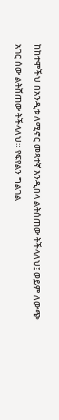ከከተሞችህ በአንዲቱ ለሚኖር መጻተኛ እንዲበላ ልትሰጠው ትችላለህ፤ ወይም ለውጭ አገር ሰው ልትሸጠው ትችላለህ። የፍየልን ግልገል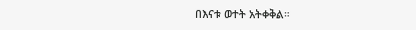በእናቱ ወተት አትቀቅል።